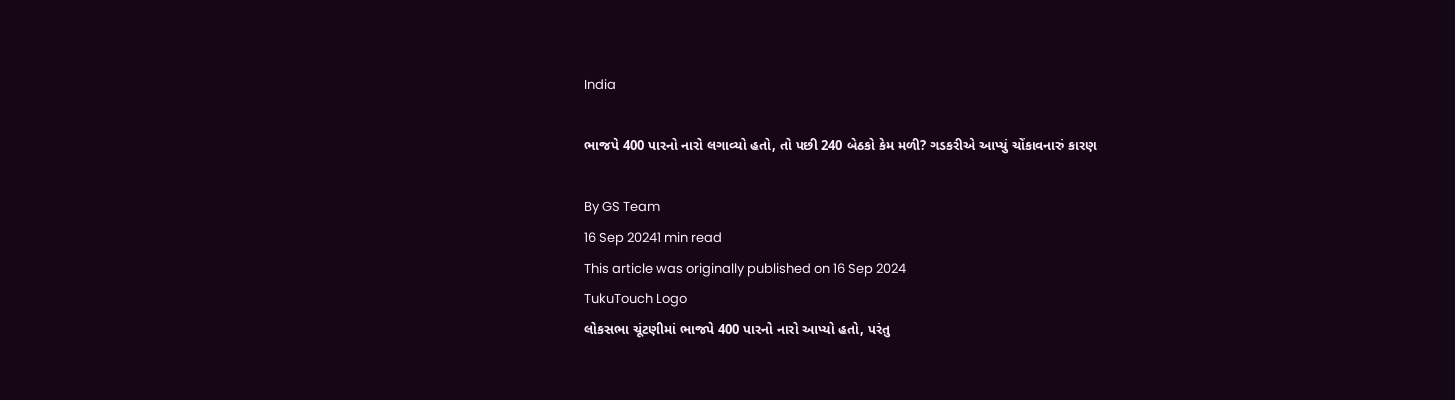India

ભાજપે 400 પારનો નારો લગાવ્યો હતો, તો પછી 240 બેઠકો કેમ મળી? ગડકરીએ આપ્યું ચોંકાવનારું કારણ

By GS Team
16 Sep 20241 min read
This article was originally published on 16 Sep 2024
TukuTouch Logo
લોકસભા ચૂંટણીમાં ભાજપે 400 પારનો નારો આપ્યો હતો, પરંતુ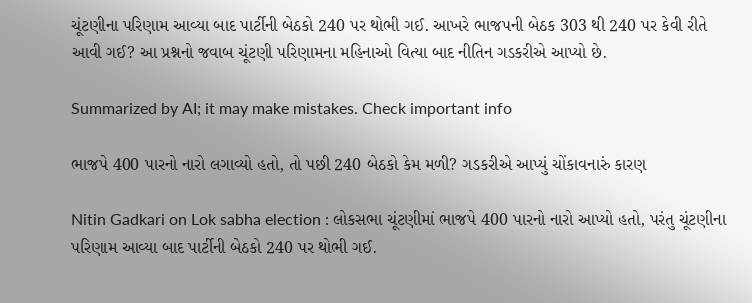ચૂંટણીના પરિણામ આવ્યા બાદ પાર્ટીની બેઠકો 240 પર થોભી ગઈ. આખરે ભાજપની બેઠક 303 થી 240 પર કેવી રીતે આવી ગઈ? આ પ્રશ્નનો જવાબ ચૂંટણી પરિણામના મહિનાઓ વિત્યા બાદ નીતિન ગડકરીએ આપ્યો છે.

Summarized by AI; it may make mistakes. Check important info

ભાજપે 400 પારનો નારો લગાવ્યો હતો, તો પછી 240 બેઠકો કેમ મળી? ગડકરીએ આપ્યું ચોંકાવનારું કારણ

Nitin Gadkari on Lok sabha election : લોકસભા ચૂંટણીમાં ભાજપે 400 પારનો નારો આપ્યો હતો, પરંતુ ચૂંટણીના પરિણામ આવ્યા બાદ પાર્ટીની બેઠકો 240 પર થોભી ગઈ.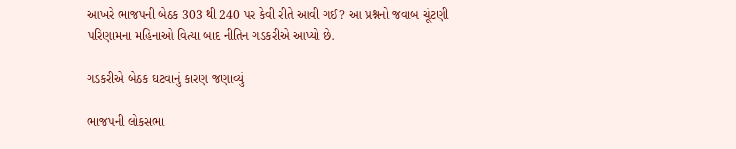આખરે ભાજપની બેઠક 303 થી 240 પર કેવી રીતે આવી ગઈ? આ પ્રશ્નનો જવાબ ચૂંટણી પરિણામના મહિનાઓ વિત્યા બાદ નીતિન ગડકરીએ આપ્યો છે.

ગડકરીએ બેઠક ઘટવાનું કારણ જણાવ્યું

ભાજપની લોકસભા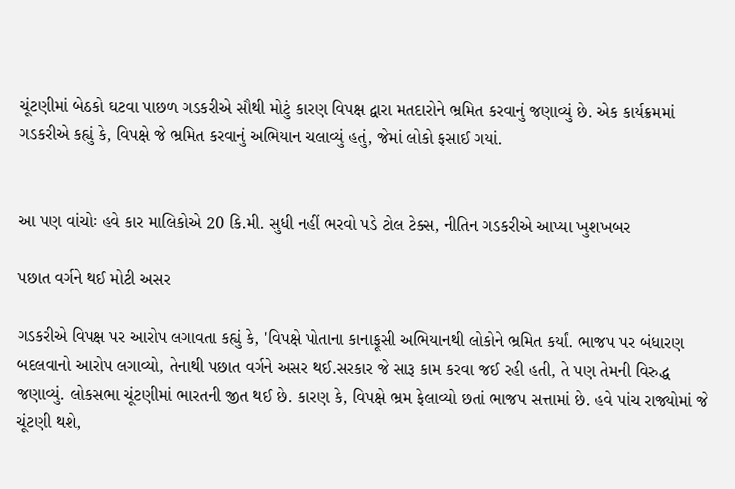ચૂંટણીમાં બેઠકો ઘટવા પાછળ ગડકરીએ સૌથી મોટું કારણ વિપક્ષ દ્વારા મતદારોને ભ્રમિત કરવાનું જણાવ્યું છે. એક કાર્યક્રમમાં ગડકરીએ કહ્યું કે, વિપક્ષે જે ભ્રમિત કરવાનું અભિયાન ચલાવ્યું હતું, જેમાં લોકો ફસાઈ ગયાં.


આ પણ વાંચોઃ હવે કાર માલિકોએ 20 કિ.મી. સુધી નહીં ભરવો પડે ટોલ ટેક્સ, નીતિન ગડકરીએ આપ્યા ખુશખબર

પછાત વર્ગને થઈ મોટી અસર

ગડકરીએ વિપક્ષ પર આરોપ લગાવતા કહ્યું કે, 'વિપક્ષે પોતાના કાનાફૂસી અભિયાનથી લોકોને ભ્રમિત કર્યાં. ભાજપ પર બંધારણ બદલવાનો આરોપ લગાવ્યો, તેનાથી પછાત વર્ગને અસર થઈ.સરકાર જે સારૂ કામ કરવા જઈ રહી હતી, તે પણ તેમની વિરુદ્ધ જણાવ્યું. લોકસભા ચૂંટણીમાં ભારતની જીત થઈ છે. કારણ કે, વિપક્ષે ભ્રમ ફેલાવ્યો છતાં ભાજપ સત્તામાં છે. હવે પાંચ રાજ્યોમાં જે ચૂંટણી થશે,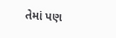તેમાં પણ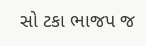સો ટકા ભાજપ જ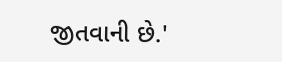જીતવાની છે.'